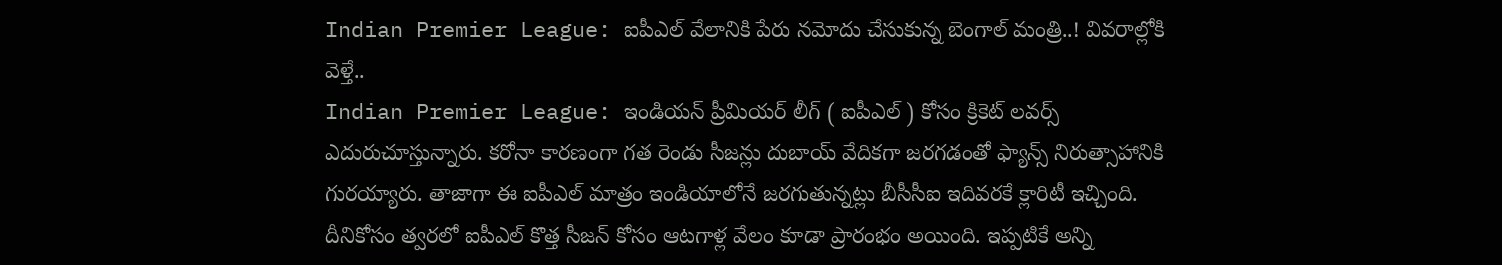Indian Premier League: ఐపీఎల్ వేలానికి పేరు నమోదు చేసుకున్న బెంగాల్ మంత్రి..! వివరాల్లోకి వెళ్తే..
Indian Premier League: ఇండియన్ ప్రీమియర్ లీగ్ ( ఐపీఎల్ ) కోసం క్రికెట్ లవర్స్ ఎదురుచూస్తున్నారు. కరోనా కారణంగా గత రెండు సీజన్లు దుబాయ్ వేదికగా జరగడంతో ఫ్యాన్స్ నిరుత్సాహానికి గురయ్యారు. తాజాగా ఈ ఐపీఎల్ మాత్రం ఇండియాలోనే జరగుతున్నట్లు బీసీసీఐ ఇదివరకే క్లారిటీ ఇచ్చింది.
దీనికోసం త్వరలో ఐపీఎల్ కొత్త సీజన్ కోసం ఆటగాళ్ల వేలం కూడా ప్రారంభం అయింది. ఇప్పటికే అన్ని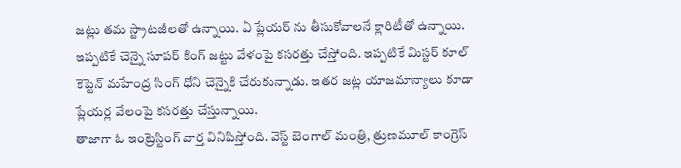జట్లు తమ స్ట్రాటజీలతో ఉన్నాయి. ఏ ప్లేయర్ ను తీసుకోవాలనే క్లారిటీతో ఉన్నాయి. ఇప్పటికే చెన్నై సూపర్ కింగ్ జట్టు వేళంపై కసరత్తు చేస్తోంది. ఇప్పటికే మిస్టర్ కూల్ కెప్టెన్ మహేంద్ర సింగ్ ధోని చెన్నైకి చేరుకున్నాడు. ఇతర జట్ల యాజమాన్యాలు కూడా ప్లేయర్ల వేలంపై కసరత్తు చేస్తున్నాయి.
తాజాగా ఓ ఇంట్రెస్టింగ్ వార్త వినిపిస్తోంది. వెస్ట్ బెంగాల్ మంత్రి, త్రుణమూల్ కాంగ్రెస్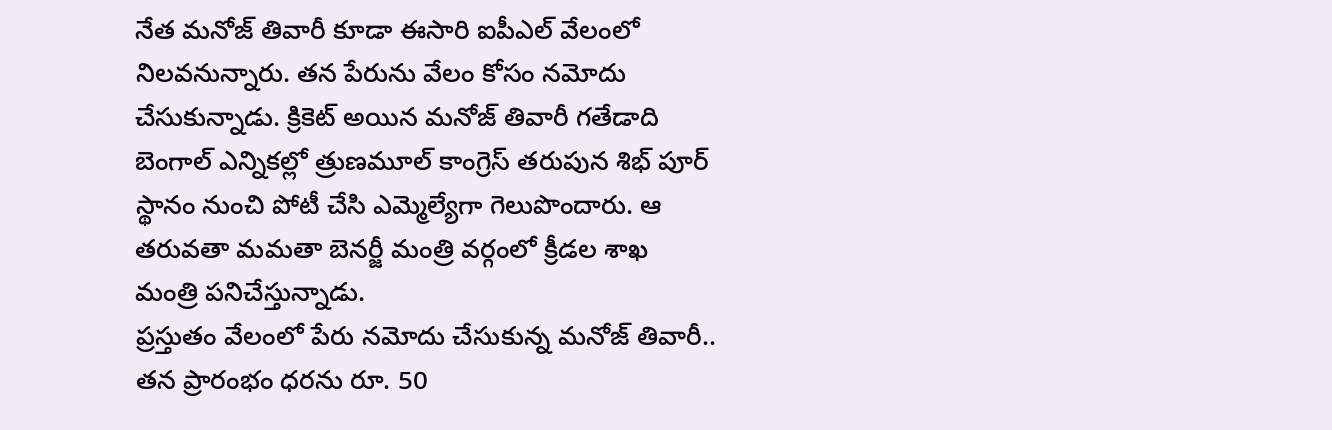నేత మనోజ్ తివారీ కూడా ఈసారి ఐపీఎల్ వేలంలో నిలవనున్నారు. తన పేరును వేలం కోసం నమోదు చేసుకున్నాడు. క్రికెట్ అయిన మనోజ్ తివారీ గతేడాది బెంగాల్ ఎన్నికల్లో త్రుణమూల్ కాంగ్రెస్ తరుపున శిభ్ పూర్ స్థానం నుంచి పోటీ చేసి ఎమ్మెల్యేగా గెలుపొందారు. ఆ తరువతా మమతా బెనర్జీ మంత్రి వర్గంలో క్రీడల శాఖ మంత్రి పనిచేస్తున్నాడు.
ప్రస్తుతం వేలంలో పేరు నమోదు చేసుకున్న మనోజ్ తివారీ.. తన ప్రారంభం ధరను రూ. 50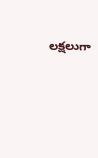లక్షలుగా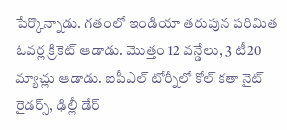పేర్కొన్నాడు. గతంలో ఇండియా తరుపున పరిమిత ఓవర్ల క్రికెట్ ఆడాడు. మొత్తం 12 వన్డేలు, 3 టీ20 మ్యాచ్లు ఆడాడు. ఐపీఎల్ టోర్నీలో కోల్ కతా నైట్ రైడర్స్, ఢిల్లీ డేర్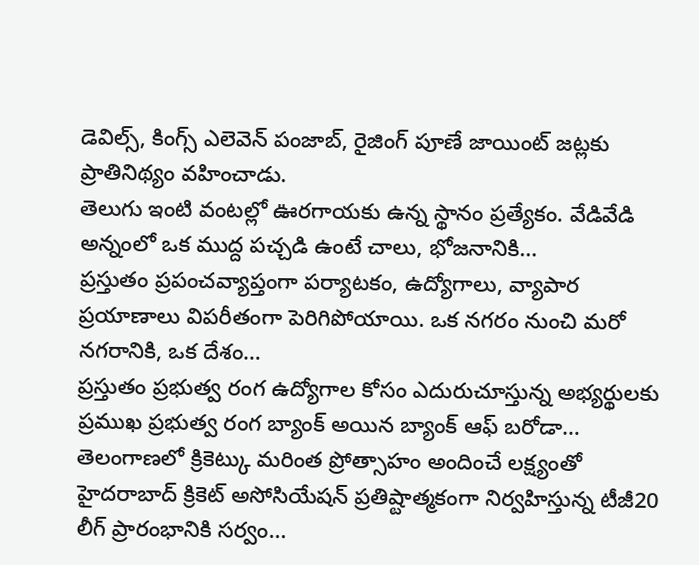డెవిల్స్, కింగ్స్ ఎలెవెన్ పంజాబ్, రైజింగ్ పూణే జాయింట్ జట్లకు ప్రాతినిథ్యం వహించాడు.
తెలుగు ఇంటి వంటల్లో ఊరగాయకు ఉన్న స్థానం ప్రత్యేకం. వేడివేడి అన్నంలో ఒక ముద్ద పచ్చడి ఉంటే చాలు, భోజనానికి…
ప్రస్తుతం ప్రపంచవ్యాప్తంగా పర్యాటకం, ఉద్యోగాలు, వ్యాపార ప్రయాణాలు విపరీతంగా పెరిగిపోయాయి. ఒక నగరం నుంచి మరో నగరానికి, ఒక దేశం…
ప్రస్తుతం ప్రభుత్వ రంగ ఉద్యోగాల కోసం ఎదురుచూస్తున్న అభ్యర్థులకు ప్రముఖ ప్రభుత్వ రంగ బ్యాంక్ అయిన బ్యాంక్ ఆఫ్ బరోడా…
తెలంగాణలో క్రికెట్కు మరింత ప్రోత్సాహం అందించే లక్ష్యంతో హైదరాబాద్ క్రికెట్ అసోసియేషన్ ప్రతిష్టాత్మకంగా నిర్వహిస్తున్న టీజీ20 లీగ్ ప్రారంభానికి సర్వం…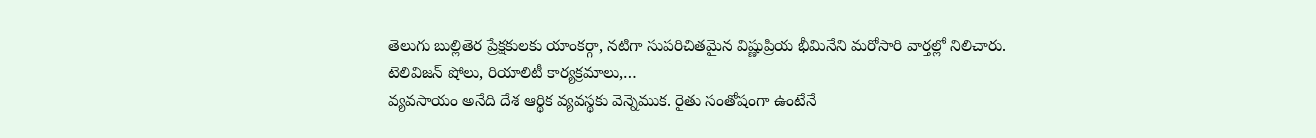తెలుగు బుల్లితెర ప్రేక్షకులకు యాంకర్గా, నటిగా సుపరిచితమైన విష్ణుప్రియ భీమినేని మరోసారి వార్తల్లో నిలిచారు. టెలివిజన్ షోలు, రియాలిటీ కార్యక్రమాలు,…
వ్యవసాయం అనేది దేశ ఆర్థిక వ్యవస్థకు వెన్నెముక. రైతు సంతోషంగా ఉంటేనే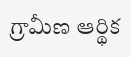గ్రామీణ ఆర్థిక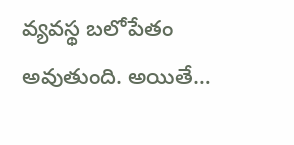వ్యవస్థ బలోపేతం అవుతుంది. అయితే…